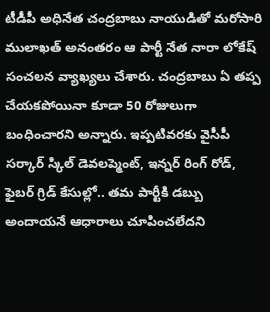టీడీపీ అధినేత చంద్రబాబు నాయుడితో మరోసారి ములాఖత్ అనంతరం ఆ పార్టీ నేత నారా లోకేష్ సంచలన వ్యాఖ్యలు చేశారు. చంద్రబాబు ఏ తప్ప చేయకపోయినా కూడా 50 రోజులుగా బంధించారని అన్నారు. ఇప్పటివరకు వైసీపీ సర్కార్ స్కిల్ డెవలప్మెంట్, ఇన్నర్ రింగ్ రోడ్, ఫైబర్ గ్రిడ్ కేసుల్లో.. తమ పార్టీకి డబ్బు అందాయనే ఆధారాలు చూపించలేదని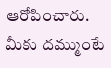ఆరోపించారు. మీకు దమ్ముంటే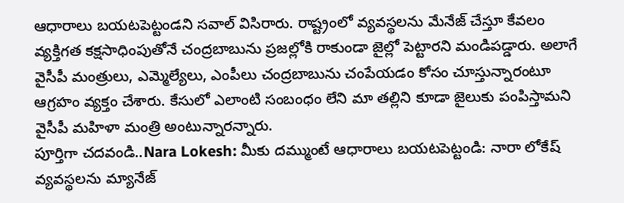ఆధారాలు బయటపెట్టండని సవాల్ విసిరారు. రాష్ట్రంలో వ్యవస్థలను మేనేజ్ చేస్తూ కేవలం వ్యక్తిగత కక్షసాధింపుతోనే చంద్రబాబును ప్రజల్లోకి రాకుండా జైల్లో పెట్టారని మండిపడ్డారు. అలాగే వైసీపీ మంత్రులు, ఎమ్మెల్యేలు, ఎంపీలు చంద్రబాబును చంపేయడం కోసం చూస్తున్నారంటూ ఆగ్రహం వ్యక్తం చేశారు. కేసులో ఎలాంటి సంబంధం లేని మా తల్లిని కూడా జైలుకు పంపిస్తామని వైసీపీ మహిళా మంత్రి అంటున్నారన్నారు.
పూర్తిగా చదవండి..Nara Lokesh: మీకు దమ్ముంటే ఆధారాలు బయటపెట్టండి: నారా లోకేష్
వ్యవస్థలను మ్యానేజ్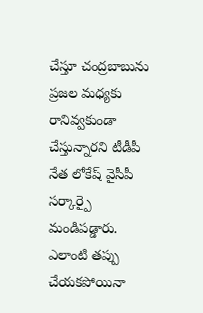చేస్తూ చంద్రబాబును ప్రజల మధ్యకు రానివ్వకుండా చేస్తున్నారని టీడీపీ నేత లోకేష్ వైసీపీ సర్కార్పై మండిపడ్డారు. ఎలాంటి తప్పు చేయకపోయినా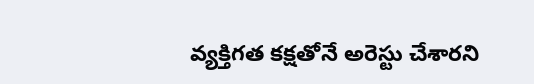వ్యక్తిగత కక్షతోనే అరెస్టు చేశారని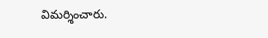విమర్శించారు.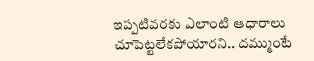ఇప్పటివరకు ఎలాంటి ఆధారాలు చూపెట్టలేకపోయారని.. దమ్ముంటే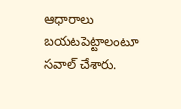ఆధారాలు బయటపెట్టాలంటూ సవాల్ చేశారు.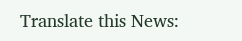Translate this News: